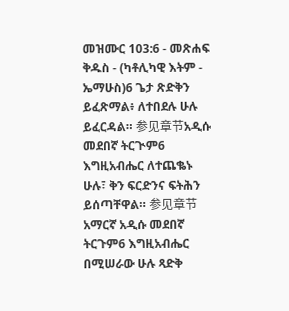መዝሙር 103:6 - መጽሐፍ ቅዱስ - (ካቶሊካዊ እትም - ኤማሁስ)6 ጌታ ጽድቅን ይፈጽማል፥ ለተበደሉ ሁሉ ይፈርዳል። 参见章节አዲሱ መደበኛ ትርጒም6 እግዚአብሔር ለተጨቈኑ ሁሉ፣ ቅን ፍርድንና ፍትሕን ይሰጣቸዋል። 参见章节አማርኛ አዲሱ መደበኛ ትርጉም6 እግዚአብሔር በሚሠራው ሁሉ ጻድቅ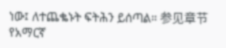ነው፤ ለተጨቈኑት ፍትሕን ይሰጣል። 参见章节የአማርኛ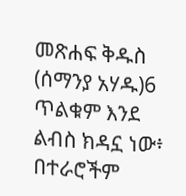መጽሐፍ ቅዱስ (ሰማንያ አሃዱ)6 ጥልቁም እንደ ልብስ ክዳኗ ነው፥ በተራሮችም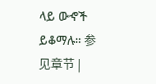ላይ ውኆች ይቆማሉ። 参见章节 |